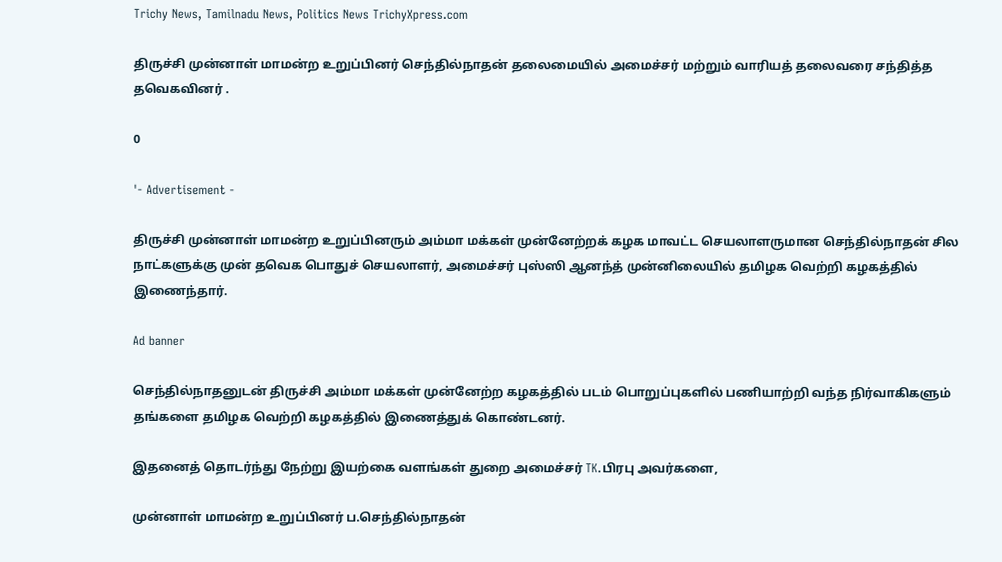Trichy News, Tamilnadu News, Politics News TrichyXpress.com

திருச்சி முன்னாள் மாமன்ற உறுப்பினர் செந்தில்நாதன் தலைமையில் அமைச்சர் மற்றும் வாரியத் தலைவரை சந்தித்த தவெகவினர் .

0

'- Advertisement -

திருச்சி முன்னாள் மாமன்ற உறுப்பினரும் அம்மா மக்கள் முன்னேற்றக் கழக மாவட்ட செயலாளருமான செந்தில்நாதன் சில நாட்களுக்கு முன் தவெக பொதுச் செயலாளர், அமைச்சர் புஸ்ஸி ஆனந்த் முன்னிலையில் தமிழக வெற்றி கழகத்தில் இணைந்தார்.

Ad banner

செந்தில்நாதனுடன் திருச்சி அம்மா மக்கள் முன்னேற்ற கழகத்தில் படம் பொறுப்புகளில் பணியாற்றி வந்த நிர்வாகிகளும் தங்களை தமிழக வெற்றி கழகத்தில் இணைத்துக் கொண்டனர்.

இதனைத் தொடர்ந்து நேற்று இயற்கை வளங்கள் துறை அமைச்சர் TK.பிரபு அவர்களை,

முன்னாள் மாமன்ற உறுப்பினர் ப.செந்தில்நாதன்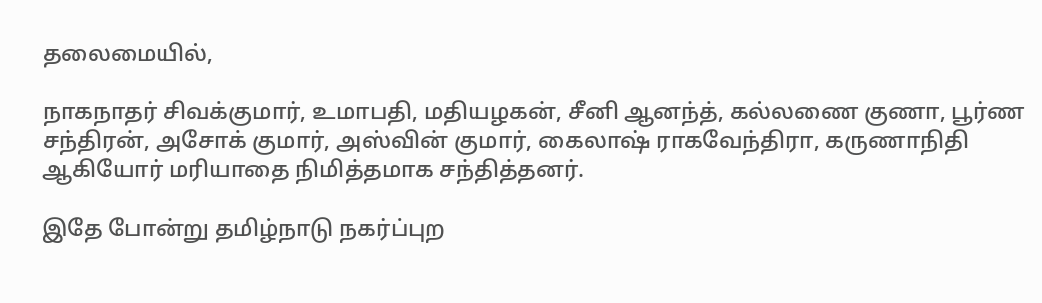தலைமையில்,

நாகநாதர் சிவக்குமார், உமாபதி, மதியழகன், சீனி ஆனந்த், கல்லணை குணா, பூர்ண சந்திரன், அசோக் குமார், அஸ்வின் குமார், கைலாஷ் ராகவேந்திரா, கருணாநிதி ஆகியோர் மரியாதை நிமித்தமாக சந்தித்தனர்.

இதே போன்று தமிழ்நாடு நகர்ப்புற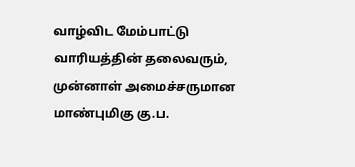வாழ்விட மேம்பாட்டு வாரியத்தின் தலைவரும், முன்னாள் அமைச்சருமான மாண்புமிகு கு.ப.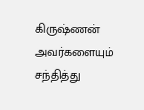கிருஷ்ணன் அவர்களையும் சந்தித்து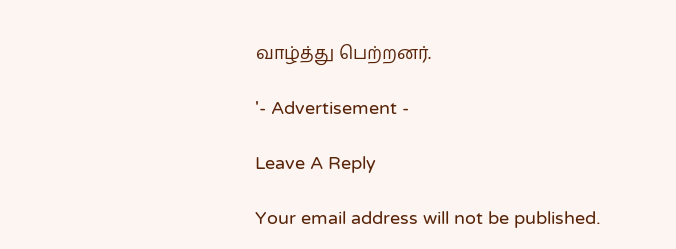வாழ்த்து பெற்றனர்.

'- Advertisement -

Leave A Reply

Your email address will not be published.